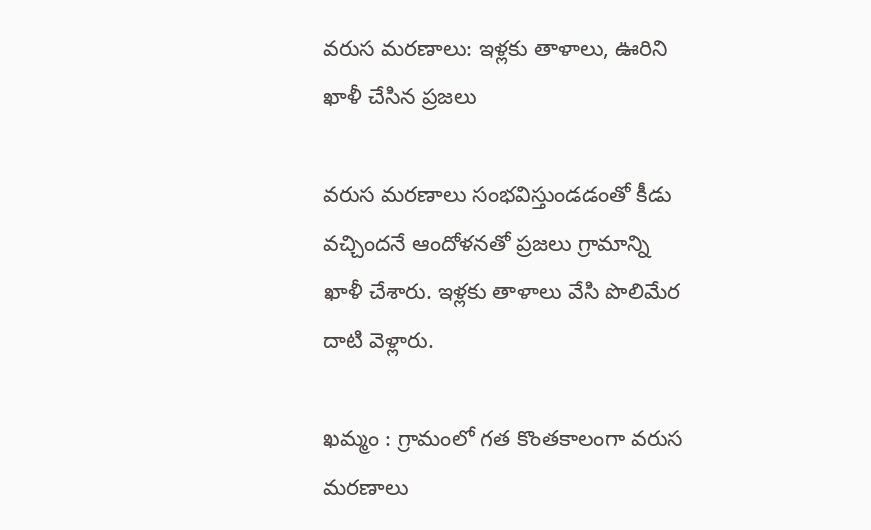వరుస మరణాలు: ఇళ్లకు తాళాలు, ఊరిని ఖాళీ చేసిన ప్రజలు

వరుస మరణాలు సంభవిస్తుండడంతో కీడు వచ్చిందనే ఆందోళనతో ప్రజలు గ్రామాన్ని ఖాళీ చేశారు. ఇళ్లకు తాళాలు వేసి పొలిమేర దాటి వెళ్లారు.

ఖమ్మం : గ్రామంలో గత కొంతకాలంగా వరుస మరణాలు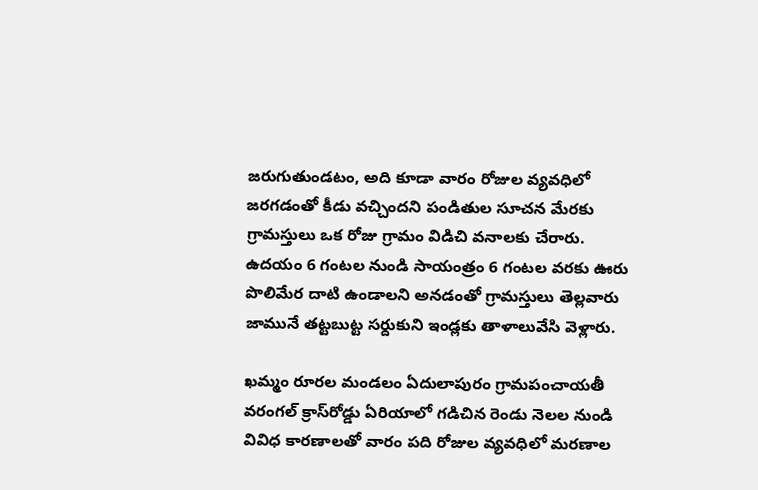జరుగుతుండటం, అది కూడా వారం రోజుల వ్యవధిలో జరగడంతో కీడు వచ్చిందని పండితుల సూచన మేరకు గ్రామస్తులు ఒక రోజు గ్రామం విడిచి వనాలకు చేరారు. ఉదయం 6 గంటల నుండి సాయంత్రం 6 గంటల వరకు ఊరు పొలిమేర దాటి ఉండాలని అనడంతో గ్రామస్తులు తెల్లవారు జామునే తట్టబుట్ట సర్దుకుని ఇండ్లకు తాళాలువేసి వెళ్లారు.

ఖమ్మం రూరల మండలం ఏదులాపురం గ్రామపంచాయతీ వరంగల్‌ క్రాస్‌రోడ్డు ఏరియాలో గడిచిన రెండు నెలల నుండి వివిధ కారణాలతో వారం పది రోజుల వ్యవధిలో మరణాల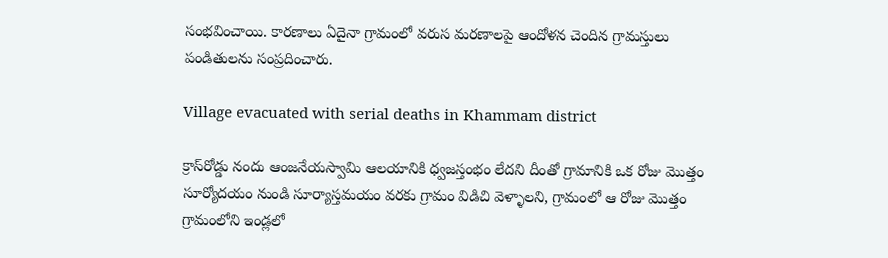సంభవించాయి. కారణాలు ఏదైనా గ్రామంలో వరుస మరణాలపై ఆందోళన చెందిన గ్రామస్తులు పండితులను సంప్రదించారు.

Village evacuated with serial deaths in Khammam district

క్రాస్‌రోడ్డు నందు ఆంజనేయస్వామి ఆలయానికి ధ్వజస్తంభం లేదని దీంతో గ్రామానికి ఒక రోజు మొత్తం సూర్యోదయం నుండి సూర్యాస్తమయం వరకు గ్రామం విడిచి వెళ్ళాలని, గ్రామంలో ఆ రోజు మొత్తం గ్రామంలోని ఇండ్లలో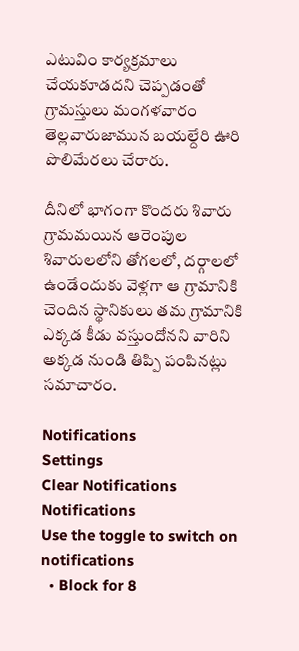ఎటువిం కార్యక్రమాలు చేయకూడదని చెప్పడంతో గ్రామస్తులు మంగళవారం తెల్లవారుజామున బయల్దేరి ఊరి పొలిమేరలు చేరారు.

దీనిలో భాగంగా కొందరు శివారు గ్రామమయిన ఆరెంపుల శివారులలోని తోగలలో, దర్గాలలో ఉండేందుకు వెళ్లగా ఆ గ్రామానికి చెందిన స్థానికులు తమ గ్రామానికి ఎక్కడ కీడు వస్తుందోనని వారిని అక్కడ నుండి తిప్పి పంపినట్లు సమాచారం.

Notifications
Settings
Clear Notifications
Notifications
Use the toggle to switch on notifications
  • Block for 8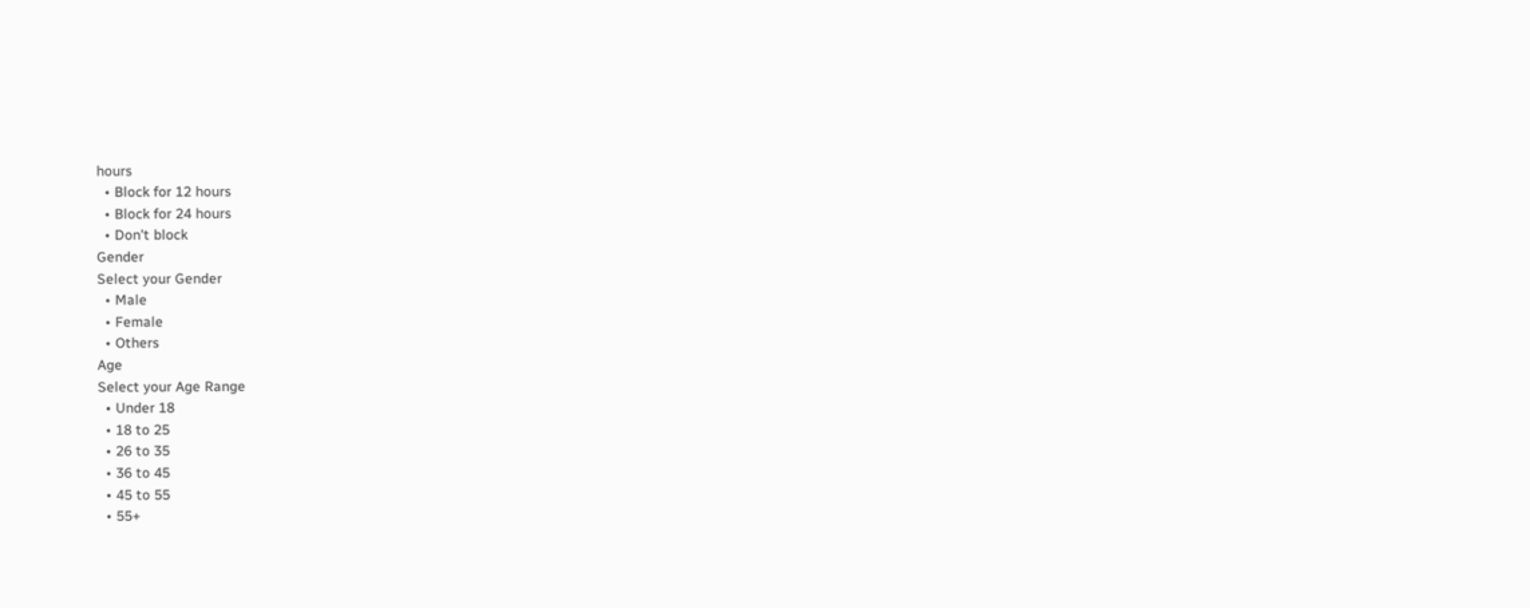hours
  • Block for 12 hours
  • Block for 24 hours
  • Don't block
Gender
Select your Gender
  • Male
  • Female
  • Others
Age
Select your Age Range
  • Under 18
  • 18 to 25
  • 26 to 35
  • 36 to 45
  • 45 to 55
  • 55+